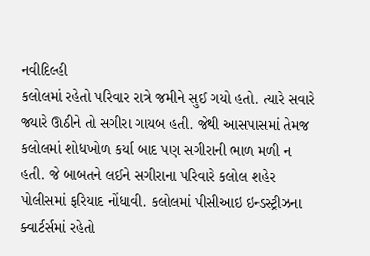નવીદિલ્હી
કલોલમાં રહેતો પરિવાર રાત્રે જમીને સુઈ ગયો હતો. ત્યારે સવારે જ્યારે ઊઠીને તો સગીરા ગાયબ હતી. જેથી આસપાસમાં તેમજ કલોલમાં શોધખોળ કર્યા બાદ પણ સગીરાની ભાળ મળી ન હતી. જે બાબતને લઈને સગીરાના પરિવારે કલોલ શહેર પોલીસમાં ફરિયાદ નોંધાવી. કલોલમાં પીસીઆઇ ઇન્ડસ્ટ્રીઝના ક્વાર્ટર્સમાં રહેતો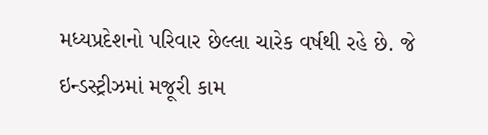મધ્યપ્રદેશનો પરિવાર છેલ્લા ચારેક વર્ષથી રહે છે. જે ઇન્ડસ્ટ્રીઝમાં મજૂરી કામ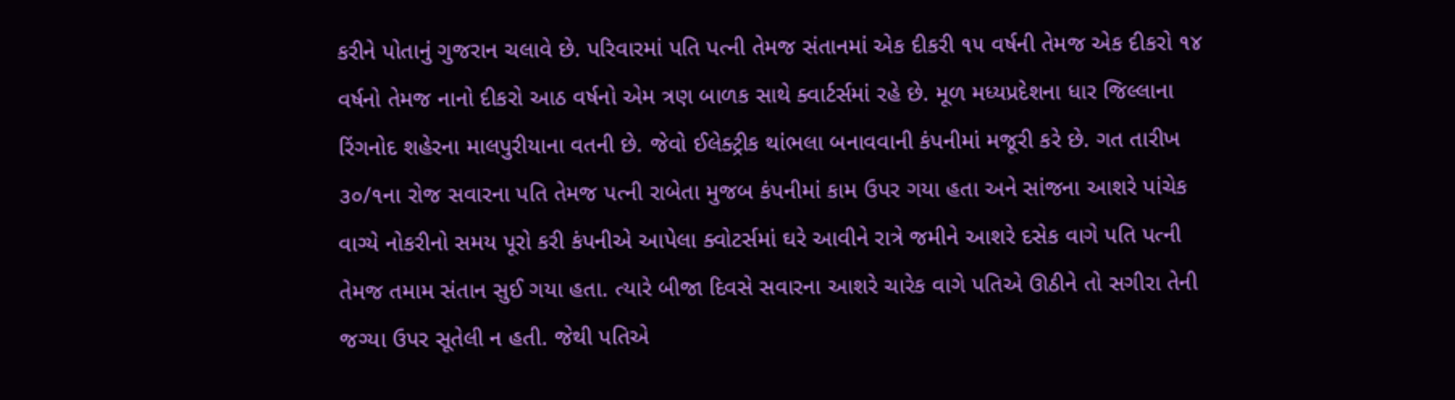કરીને પોતાનું ગુજરાન ચલાવે છે. પરિવારમાં પતિ પત્ની તેમજ સંતાનમાં એક દીકરી ૧૫ વર્ષની તેમજ એક દીકરો ૧૪ વર્ષનો તેમજ નાનો દીકરો આઠ વર્ષનો એમ ત્રણ બાળક સાથે ક્વાર્ટર્સમાં રહે છે. મૂળ મધ્યપ્રદેશના ધાર જિલ્લાના રિંગનોદ શહેરના માલપુરીયાના વતની છે. જેવો ઈલેક્ટ્રીક થાંભલા બનાવવાની કંપનીમાં મજૂરી કરે છે. ગત તારીખ ૩૦/૧ના રોજ સવારના પતિ તેમજ પત્ની રાબેતા મુજબ કંપનીમાં કામ ઉપર ગયા હતા અને સાંજના આશરે પાંચેક વાગ્યે નોકરીનો સમય પૂરો કરી કંપનીએ આપેલા ક્વોટર્સમાં ઘરે આવીને રાત્રે જમીને આશરે દસેક વાગે પતિ પત્ની તેમજ તમામ સંતાન સુઈ ગયા હતા. ત્યારે બીજા દિવસે સવારના આશરે ચારેક વાગે પતિએ ઊઠીને તો સગીરા તેની જગ્યા ઉપર સૂતેલી ન હતી. જેથી પતિએ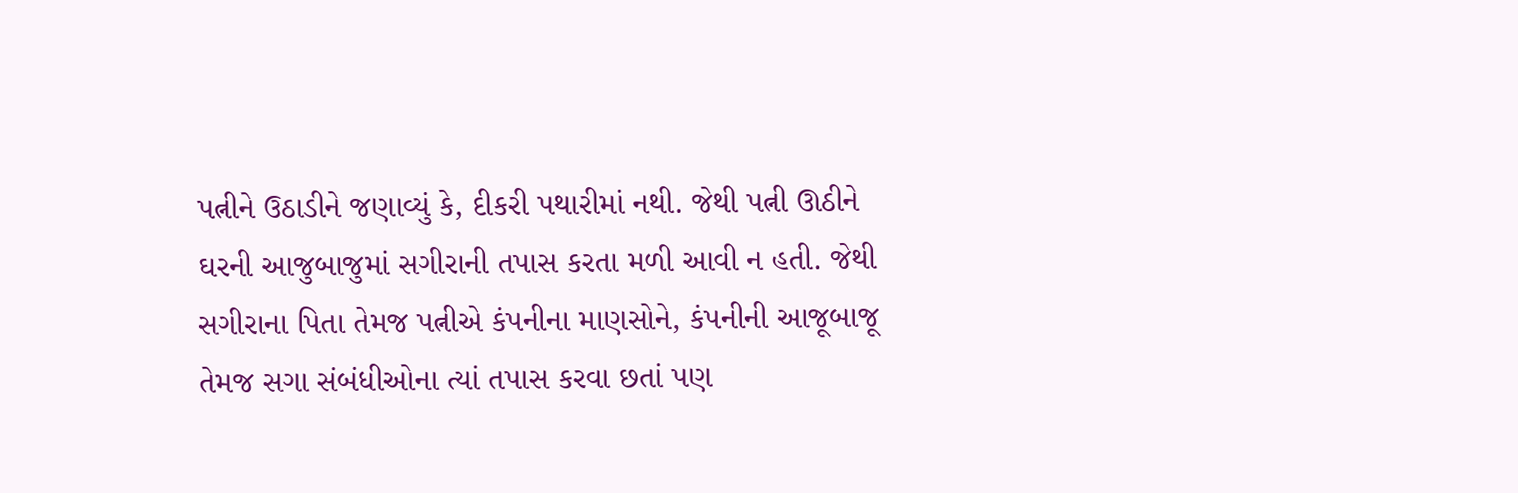પત્નીને ઉઠાડીને જણાવ્યું કે, દીકરી પથારીમાં નથી. જેથી પત્ની ઊઠીને ઘરની આજુબાજુમાં સગીરાની તપાસ કરતા મળી આવી ન હતી. જેથી સગીરાના પિતા તેમજ પત્નીએ કંપનીના માણસોને, કંપનીની આજૂબાજૂ તેમજ સગા સંબંધીઓના ત્યાં તપાસ કરવા છતાં પણ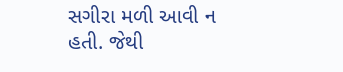સગીરા મળી આવી ન હતી. જેથી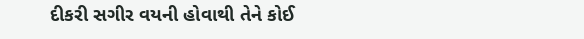દીકરી સગીર વયની હોવાથી તેને કોઈ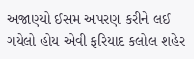અજાણ્યો ઈસમ અપરણ કરીને લઈ ગયેલો હોય એવી ફરિયાદ કલોલ શહેર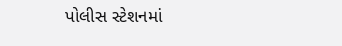પોલીસ સ્ટેશનમાં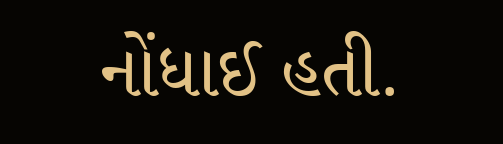નોંધાઈ હતી.